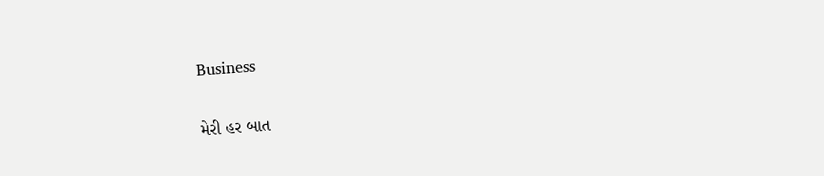Business

મેરી હર બાત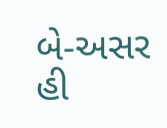બે-અસર હી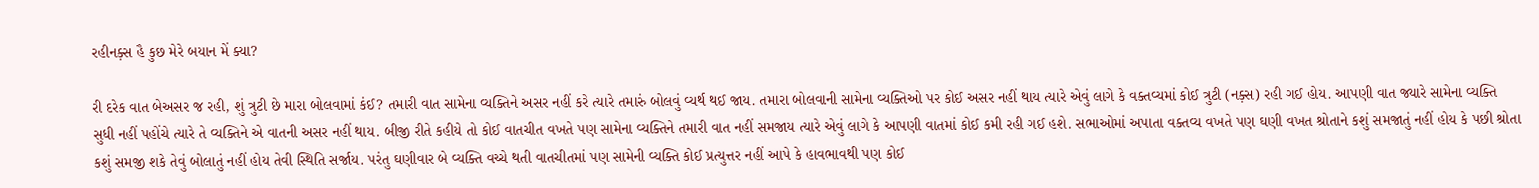રહીનક઼્સ હૈ કુછ મેરે બયાન મેં ક્યા?

રી દરેક વાત બેઅસર જ રહી, શું ત્રુટી છે મારા બોલવામાં કંઈ? તમારી વાત સામેના વ્યક્તિને અસર નહીં કરે ત્યારે તમારું બોલવું વ્યર્થ થઈ જાય. તમારા બોલવાની સામેના વ્યક્તિઓ પર કોઈ અસર નહીં થાય ત્યારે એવું લાગે કે વક્તવ્યમાં કોઈ ત્રુટી (નક઼્સ) રહી ગઈ હોય. આપણી વાત જ્યારે સામેના વ્યક્તિ સુધી નહીં પહોંચે ત્યારે તે વ્યક્તિને એ વાતની અસર નહીં થાય. બીજી રીતે કહીયે તો કોઈ વાતચીત વખતે પણ સામેના વ્યક્તિને તમારી વાત નહીં સમજાય ત્યારે એવું લાગે કે આપણી વાતમાં કોઈ કમી રહી ગઈ હશે. સભાઓમાં અપાતા વક્તવ્ય વખતે પણ ઘણી વખત શ્રોતાને કશું સમજાતું નહીં હોય કે પછી શ્રોતા કશું સમજી શકે તેવું બોલાતું નહીં હોય તેવી સ્થિતિ સર્જાય. પરંતુ ઘણીવાર બે વ્યક્તિ વચ્ચે થતી વાતચીતમાં પણ સામેની વ્યક્તિ કોઈ પ્રત્યુત્તર નહીં આપે કે હાવભાવથી પણ કોઈ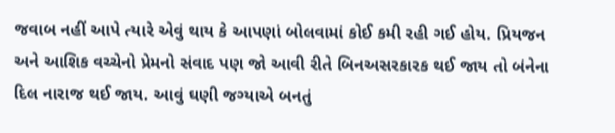જવાબ નહીં આપે ત્યારે એવું થાય કે આપણાં બોલવામાં કોઈ કમી રહી ગઈ હોય. પ્રિયજન અને આશિક વચ્ચેનો પ્રેમનો સંવાદ પણ જો આવી રીતે બિનઅસરકારક થઈ જાય તો બંનેના દિલ નારાજ થઈ જાય. આવું ઘણી જગ્યાએ બનતું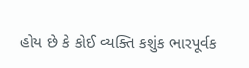હોય છે કે કોઈ વ્યક્તિ કશુંક ભારપૂર્વક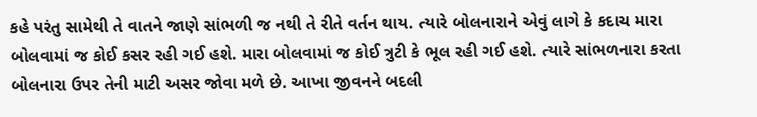કહે પરંતુ સામેથી તે વાતને જાણે સાંભળી જ નથી તે રીતે વર્તન થાય. ત્યારે બોલનારાને એવું લાગે કે કદાચ મારા બોલવામાં જ કોઈ કસર રહી ગઈ હશે. મારા બોલવામાં જ કોઈ ત્રુટી કે ભૂલ રહી ગઈ હશે. ત્યારે સાંભળનારા કરતા બોલનારા ઉપર તેની માટી અસર જોવા મળે છે. આખા જીવનને બદલી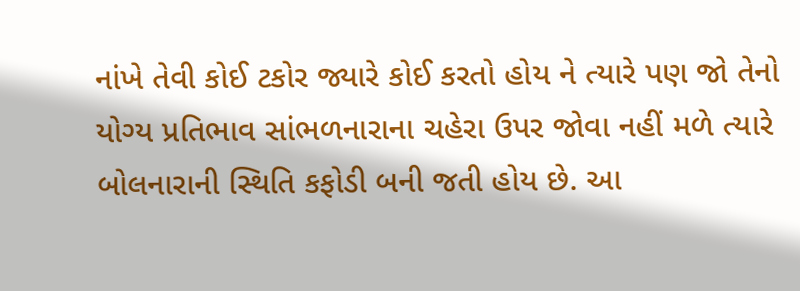નાંખે તેવી કોઈ ટકોર જ્યારે કોઈ કરતો હોય ને ત્યારે પણ જો તેનો યોગ્ય પ્રતિભાવ સાંભળનારાના ચહેરા ઉપર જોવા નહીં મળે ત્યારે બોલનારાની સ્થિતિ કફોડી બની જતી હોય છે. આ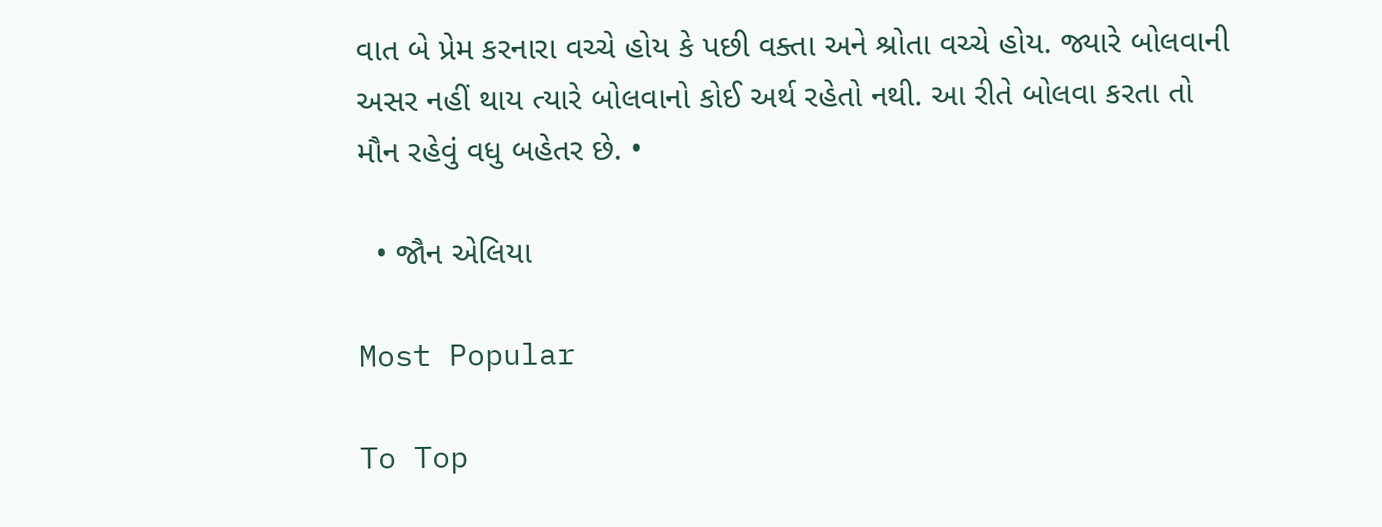વાત બે પ્રેમ કરનારા વચ્ચે હોય કે પછી વક્તા અને શ્રોતા વચ્ચે હોય. જ્યારે બોલવાની અસર નહીં થાય ત્યારે બોલવાનો કોઈ અર્થ રહેતો નથી. આ રીતે બોલવા કરતા તો મૌન રહેવું વધુ બહેતર છે. •

  • જૌન એલિયા

Most Popular

To Top